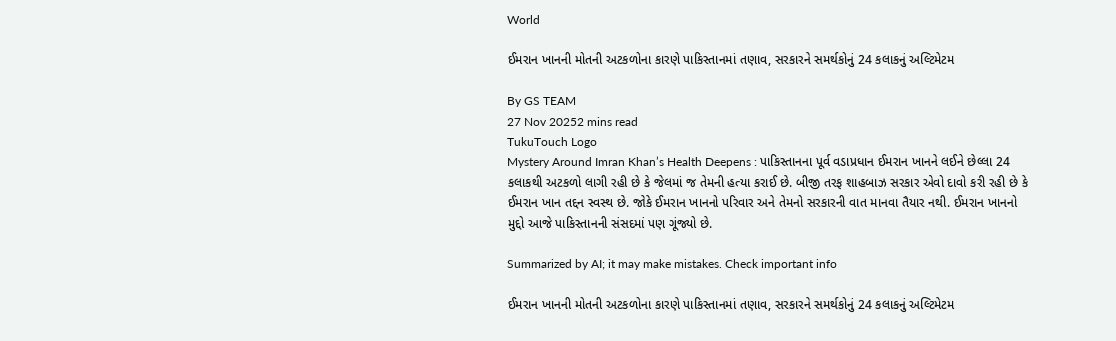World

ઈમરાન ખાનની મોતની અટકળોના કારણે પાકિસ્તાનમાં તણાવ, સરકારને સમર્થકોનું 24 કલાકનું અલ્ટિમેટમ

By GS TEAM
27 Nov 20252 mins read
TukuTouch Logo
Mystery Around Imran Khan’s Health Deepens : પાકિસ્તાનના પૂર્વ વડાપ્રધાન ઈમરાન ખાનને લઈને છેલ્લા 24 કલાકથી અટકળો લાગી રહી છે કે જેલમાં જ તેમની હત્યા કરાઈ છે. બીજી તરફ શાહબાઝ સરકાર એવો દાવો કરી રહી છે કે ઈમરાન ખાન તદ્દન સ્વસ્થ છે. જોકે ઈમરાન ખાનનો પરિવાર અને તેમનો સરકારની વાત માનવા તૈયાર નથી. ઈમરાન ખાનનો મુદ્દો આજે પાકિસ્તાનની સંસદમાં પણ ગૂંજ્યો છે.

Summarized by AI; it may make mistakes. Check important info

ઈમરાન ખાનની મોતની અટકળોના કારણે પાકિસ્તાનમાં તણાવ, સરકારને સમર્થકોનું 24 કલાકનું અલ્ટિમેટમ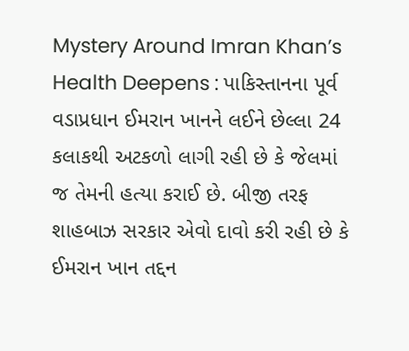Mystery Around Imran Khan’s Health Deepens : પાકિસ્તાનના પૂર્વ વડાપ્રધાન ઈમરાન ખાનને લઈને છેલ્લા 24 કલાકથી અટકળો લાગી રહી છે કે જેલમાં જ તેમની હત્યા કરાઈ છે. બીજી તરફ શાહબાઝ સરકાર એવો દાવો કરી રહી છે કે ઈમરાન ખાન તદ્દન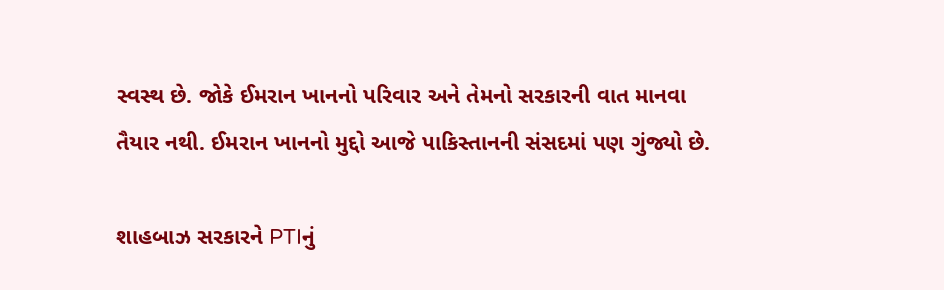સ્વસ્થ છે. જોકે ઈમરાન ખાનનો પરિવાર અને તેમનો સરકારની વાત માનવા તૈયાર નથી. ઈમરાન ખાનનો મુદ્દો આજે પાકિસ્તાનની સંસદમાં પણ ગુંજ્યો છે.

શાહબાઝ સરકારને PTIનું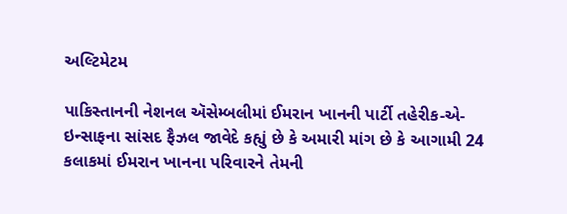અલ્ટિમેટમ

પાકિસ્તાનની નેશનલ ઍસેમ્બલીમાં ઈમરાન ખાનની પાર્ટી તહેરીક-એ-ઇન્સાફના સાંસદ ફૈઝલ જાવેદે કહ્યું છે કે અમારી માંગ છે કે આગામી 24 કલાકમાં ઈમરાન ખાનના પરિવારને તેમની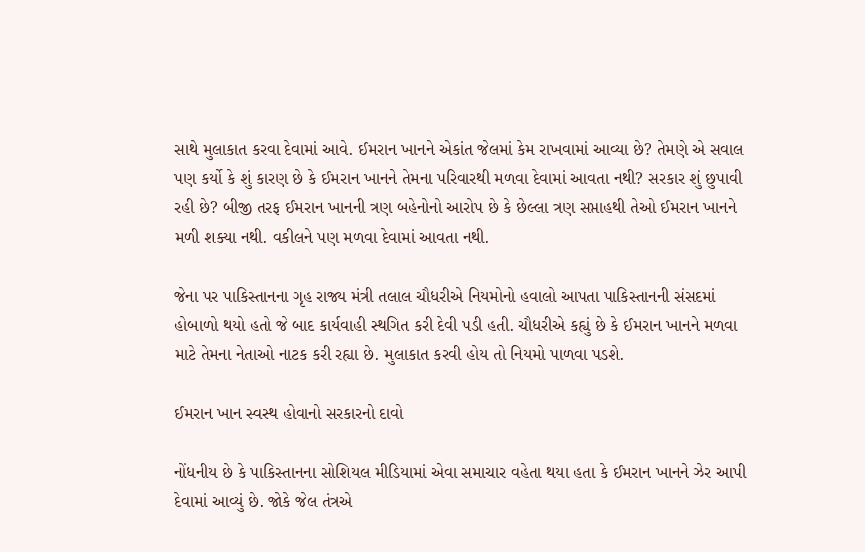સાથે મુલાકાત કરવા દેવામાં આવે. ઈમરાન ખાનને એકાંત જેલમાં કેમ રાખવામાં આવ્યા છે? તેમણે એ સવાલ પણ કર્યો કે શું કારણ છે કે ઈમરાન ખાનને તેમના પરિવારથી મળવા દેવામાં આવતા નથી? સરકાર શું છુપાવી રહી છે? બીજી તરફ ઈમરાન ખાનની ત્રણ બહેનોનો આરોપ છે કે છેલ્લા ત્રણ સપ્તાહથી તેઓ ઈમરાન ખાનને મળી શક્યા નથી. વકીલને પણ મળવા દેવામાં આવતા નથી.

જેના પર પાકિસ્તાનના ગૃહ રાજ્ય મંત્રી તલાલ ચૌધરીએ નિયમોનો હવાલો આપતા પાકિસ્તાનની સંસદમાં હોબાળો થયો હતો જે બાદ કાર્યવાહી સ્થગિત કરી દેવી પડી હતી. ચૌધરીએ કહ્યું છે કે ઈમરાન ખાનને મળવા માટે તેમના નેતાઓ નાટક કરી રહ્યા છે. મુલાકાત કરવી હોય તો નિયમો પાળવા પડશે.

ઈમરાન ખાન સ્વસ્થ હોવાનો સરકારનો દાવો

નોંધનીય છે કે પાકિસ્તાનના સોશિયલ મીડિયામાં એવા સમાચાર વહેતા થયા હતા કે ઈમરાન ખાનને ઝેર આપી દેવામાં આવ્યું છે. જોકે જેલ તંત્રએ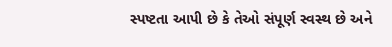સ્પષ્ટતા આપી છે કે તેઓ સંપૂર્ણ સ્વસ્થ છે અને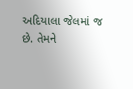અદિયાલા જેલમાં જ છે. તેમને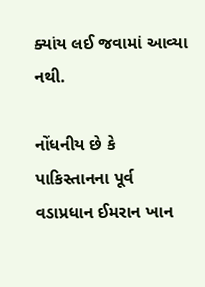ક્યાંય લઈ જવામાં આવ્યા નથી.

નોંધનીય છે કે પાકિસ્તાનના પૂર્વ વડાપ્રધાન ઈમરાન ખાન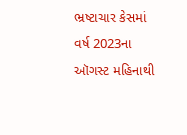ભ્રષ્ટાચાર કેસમાં વર્ષ 2023ના ઑગસ્ટ મહિનાથી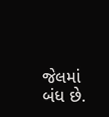જેલમાં બંધ છે.